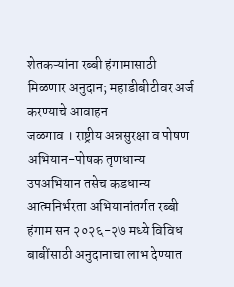शेतकऱ्यांना रब्बी हंगामासाठी मिळणार अनुदान; महाडीबीटीवर अर्ज करण्याचे आवाहन
जळगाव । राष्ट्रीय अन्नसुरक्षा व पोषण अभियान-पोषक तृणधान्य उपअभियान तसेच कडधान्य आत्मनिर्भरता अभियानांतर्गत रब्बी हंगाम सन २०२६-२७ मध्ये विविध बाबींसाठी अनुदानाचा लाभ देण्यात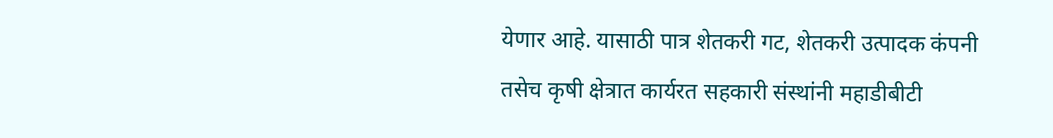येणार आहे. यासाठी पात्र शेतकरी गट, शेतकरी उत्पादक कंपनी तसेच कृषी क्षेत्रात कार्यरत सहकारी संस्थांनी महाडीबीटी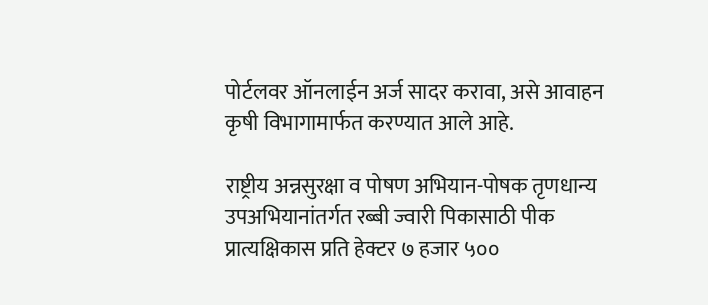पोर्टलवर ऑनलाईन अर्ज सादर करावा, असे आवाहन कृषी विभागामार्फत करण्यात आले आहे.

राष्ट्रीय अन्नसुरक्षा व पोषण अभियान-पोषक तृणधान्य उपअभियानांतर्गत रब्बी ज्वारी पिकासाठी पीक प्रात्यक्षिकास प्रति हेक्टर ७ हजार ५००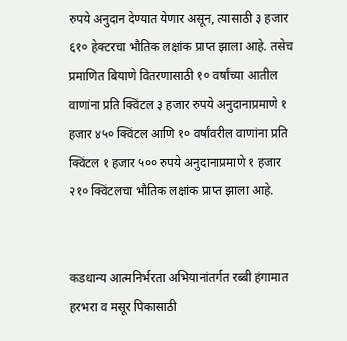रुपये अनुदान देण्यात येणार असून, त्यासाठी ३ हजार ६१० हेक्टरचा भौतिक लक्षांक प्राप्त झाला आहे. तसेच प्रमाणित बियाणे वितरणासाठी १० वर्षांच्या आतील वाणांना प्रति क्विंटल ३ हजार रुपये अनुदानाप्रमाणे १ हजार ४५० क्विंटल आणि १० वर्षांवरील वाणांना प्रति क्विंटल १ हजार ५०० रुपये अनुदानाप्रमाणे १ हजार २१० क्विंटलचा भौतिक लक्षांक प्राप्त झाला आहे.


कडधान्य आत्मनिर्भरता अभियानांतर्गत रब्बी हंगामात हरभरा व मसूर पिकासाठी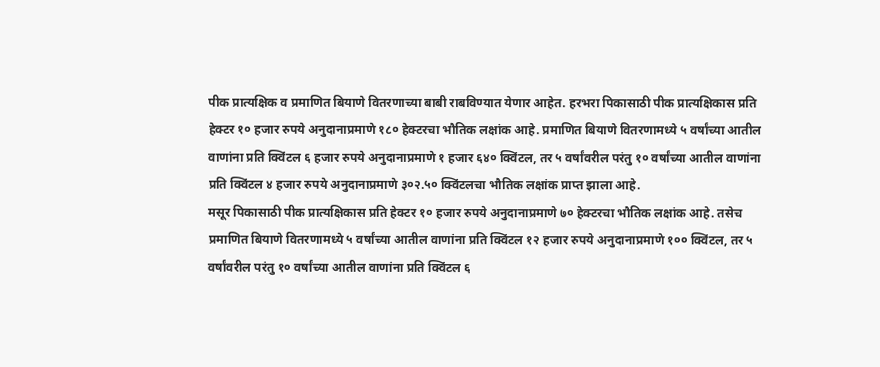पीक प्रात्यक्षिक व प्रमाणित बियाणे वितरणाच्या बाबी राबविण्यात येणार आहेत. हरभरा पिकासाठी पीक प्रात्यक्षिकास प्रति हेक्टर १० हजार रुपये अनुदानाप्रमाणे १८० हेक्टरचा भौतिक लक्षांक आहे. प्रमाणित बियाणे वितरणामध्ये ५ वर्षांच्या आतील वाणांना प्रति क्विंटल ६ हजार रुपये अनुदानाप्रमाणे १ हजार ६४० क्विंटल, तर ५ वर्षांवरील परंतु १० वर्षांच्या आतील वाणांना प्रति क्विंटल ४ हजार रुपये अनुदानाप्रमाणे ३०२.५० क्विंटलचा भौतिक लक्षांक प्राप्त झाला आहे.
मसूर पिकासाठी पीक प्रात्यक्षिकास प्रति हेक्टर १० हजार रुपये अनुदानाप्रमाणे ७० हेक्टरचा भौतिक लक्षांक आहे. तसेच प्रमाणित बियाणे वितरणामध्ये ५ वर्षांच्या आतील वाणांना प्रति क्विंटल १२ हजार रुपये अनुदानाप्रमाणे १०० क्विंटल, तर ५ वर्षांवरील परंतु १० वर्षांच्या आतील वाणांना प्रति क्विंटल ६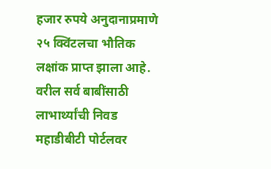हजार रुपये अनुदानाप्रमाणे २५ क्विंटलचा भौतिक लक्षांक प्राप्त झाला आहे.
वरील सर्व बाबींसाठी लाभार्थ्यांची निवड महाडीबीटी पोर्टलवर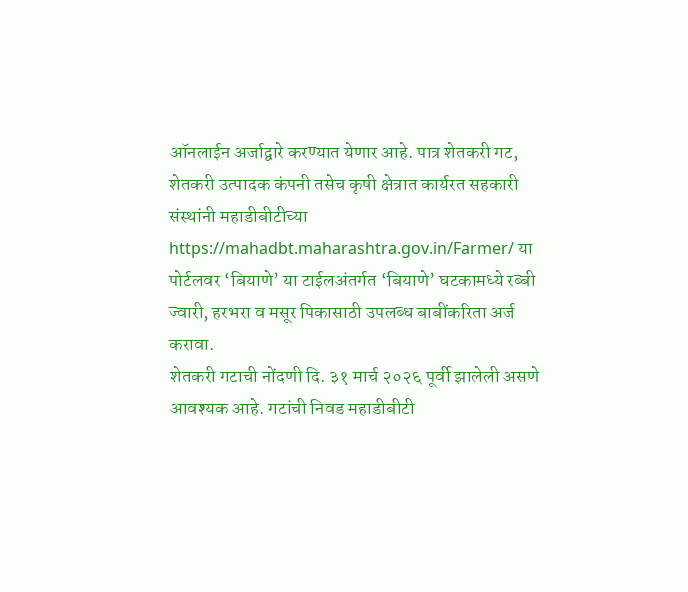ऑनलाईन अर्जाद्वारे करण्यात येणार आहे. पात्र शेतकरी गट, शेतकरी उत्पादक कंपनी तसेच कृषी क्षेत्रात कार्यरत सहकारी संस्थांनी महाडीबीटीच्या https://mahadbt.maharashtra.gov.in/Farmer/ या पोर्टलवर ‘बियाणे’ या टाईलअंतर्गत ‘बियाणे’ घटकामध्ये रब्बी ज्वारी, हरभरा व मसूर पिकासाठी उपलब्ध बाबींकरिता अर्ज करावा.
शेतकरी गटाची नोंदणी दि. ३१ मार्च २०२६ पूर्वी झालेली असणे आवश्यक आहे. गटांची निवड महाडीबीटी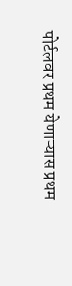पोर्टलवर प्रथम येणाऱ्यास प्रथम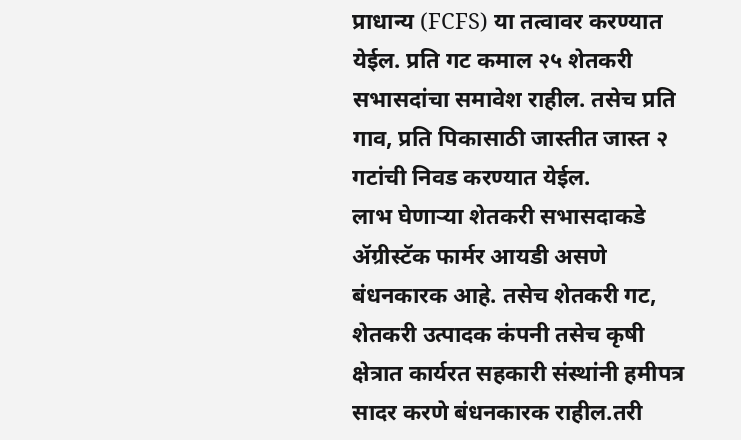प्राधान्य (FCFS) या तत्वावर करण्यात येईल. प्रति गट कमाल २५ शेतकरी सभासदांचा समावेश राहील. तसेच प्रति गाव, प्रति पिकासाठी जास्तीत जास्त २ गटांची निवड करण्यात येईल.
लाभ घेणाऱ्या शेतकरी सभासदाकडे ॲग्रीस्टॅक फार्मर आयडी असणे बंधनकारक आहे. तसेच शेतकरी गट, शेतकरी उत्पादक कंपनी तसेच कृषी क्षेत्रात कार्यरत सहकारी संस्थांनी हमीपत्र सादर करणे बंधनकारक राहील.तरी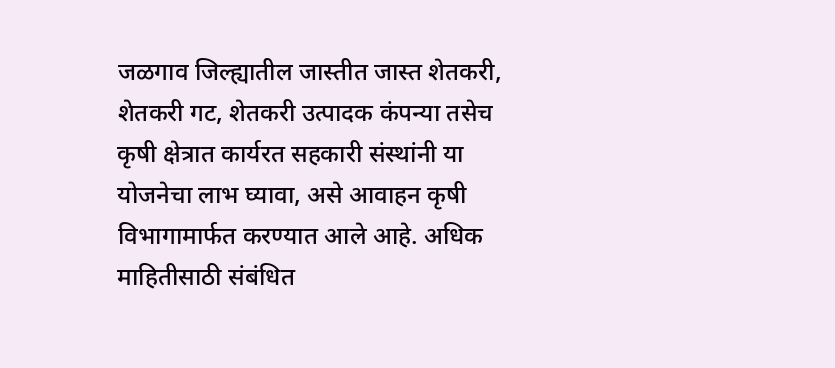जळगाव जिल्ह्यातील जास्तीत जास्त शेतकरी, शेतकरी गट, शेतकरी उत्पादक कंपन्या तसेच कृषी क्षेत्रात कार्यरत सहकारी संस्थांनी या योजनेचा लाभ घ्यावा, असे आवाहन कृषी विभागामार्फत करण्यात आले आहे. अधिक माहितीसाठी संबंधित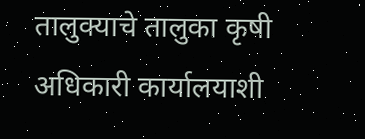तालुक्याचे तालुका कृषी अधिकारी कार्यालयाशी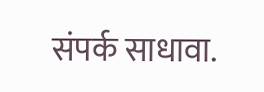संपर्क साधावा.